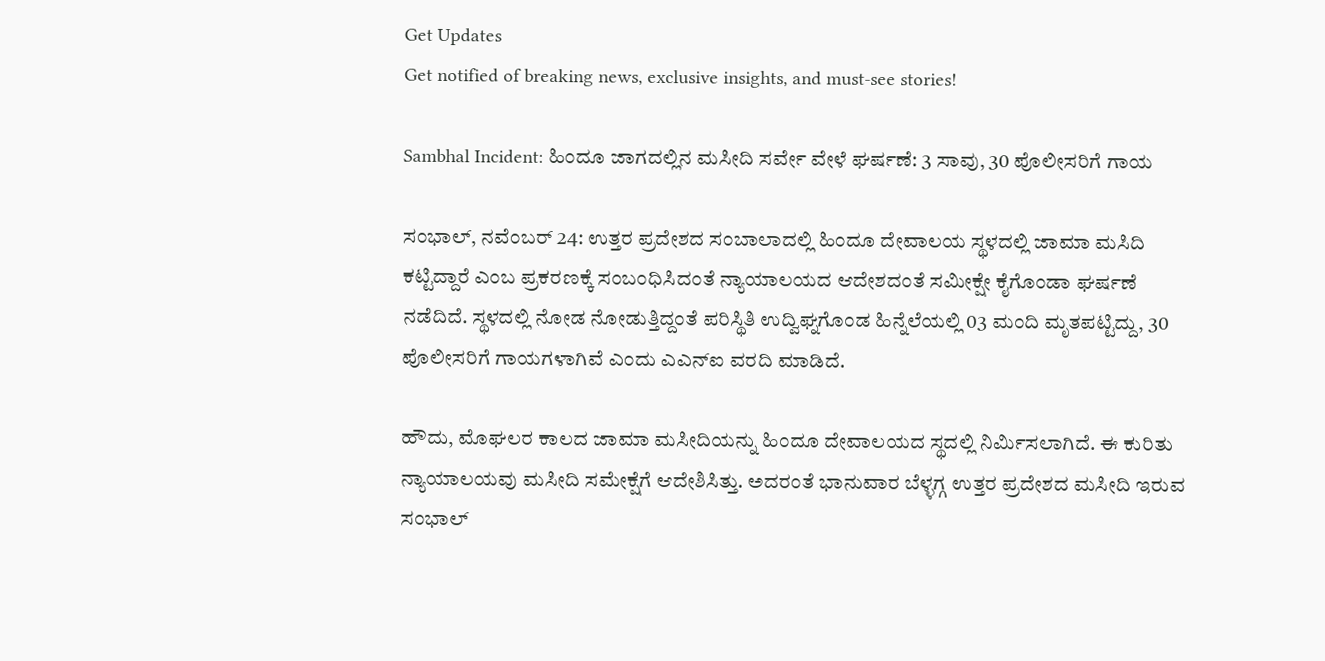Get Updates
Get notified of breaking news, exclusive insights, and must-see stories!

Sambhal Incident: ಹಿಂದೂ ಜಾಗದಲ್ಲಿನ ಮಸೀದಿ ಸರ್ವೇ ವೇಳೆ ಘರ್ಷಣೆ: 3 ಸಾವು, 30 ಪೊಲೀಸರಿಗೆ ಗಾಯ

ಸಂಭಾಲ್, ನವೆಂಬರ್ 24: ಉತ್ತರ ಪ್ರದೇಶದ ಸಂಬಾಲಾದಲ್ಲಿ ಹಿಂದೂ ದೇವಾಲಯ ಸ್ಥಳದಲ್ಲಿ ಜಾಮಾ ಮಸಿದಿ ಕಟ್ಟಿದ್ದಾರೆ ಎಂಬ ಪ್ರಕರಣಕ್ಕೆ ಸಂಬಂಧಿಸಿದಂತೆ ನ್ಯಾಯಾಲಯದ ಆದೇಶದಂತೆ ಸಮೀಕ್ಷೇ ಕೈಗೊಂಡಾ ಘರ್ಷಣೆ ನಡೆದಿದೆ. ಸ್ಥಳದಲ್ಲಿ ನೋಡ ನೋಡುತ್ತಿದ್ದಂತೆ ಪರಿಸ್ಥಿತಿ ಉದ್ವಿಘ್ನಗೊಂಡ ಹಿನ್ನೆಲೆಯಲ್ಲಿ 03 ಮಂದಿ ಮೃತಪಟ್ಟಿದ್ದು, 30 ಪೊಲೀಸರಿಗೆ ಗಾಯಗಳಾಗಿವೆ ಎಂದು ಎಎನ್‌ಐ ವರದಿ ಮಾಡಿದೆ.

ಹೌದು, ಮೊಘಲರ ಕಾಲದ ಜಾಮಾ ಮಸೀದಿಯನ್ನು ಹಿಂದೂ ದೇವಾಲಯದ ಸ್ಥದಲ್ಲಿ ನಿರ್ಮಿಸಲಾಗಿದೆ. ಈ ಕುರಿತು ನ್ಯಾಯಾಲಯವು ಮಸೀದಿ ಸಮೇಕ್ಷೆಗೆ ಆದೇಶಿಸಿತ್ತು. ಅದರಂತೆ ಭಾನುವಾರ ಬೆಳ್ಳಗ್ಗ ಉತ್ತರ ಪ್ರದೇಶದ ಮಸೀದಿ ಇರುವ ಸಂಭಾಲ್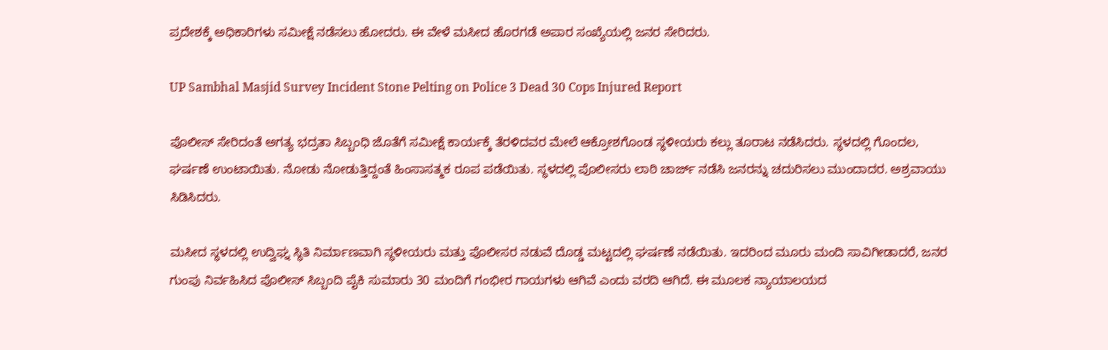ಪ್ರದೇಶಕ್ಕೆ ಅಧಿಕಾರಿಗಳು ಸಮೀಕ್ಷೆ ನಡೆಸಲು ಹೋದರು. ಈ ವೇಳೆ ಮಸೀದ ಹೊರಗಡೆ ಅಪಾರ ಸಂಖ್ಯೆಯಲ್ಲಿ ಜನರ ಸೇರಿದರು.

UP Sambhal Masjid Survey Incident Stone Pelting on Police 3 Dead 30 Cops Injured Report

ಪೊಲೀಸ್ ಸೇರಿದಂತೆ ಅಗತ್ಯ ಭದ್ರತಾ ಸಿಬ್ಬಂಧಿ ಜೊತೆಗೆ ಸಮೀಕ್ಷೆ ಕಾರ್ಯಕ್ಕೆ ತೆರಳಿದವರ ಮೇಲೆ ಆಕ್ರೋಶಗೊಂಡ ಸ್ಥಳೀಯರು ಕಲ್ಲು ತೂರಾಟ ನಡೆಸಿದರು. ಸ್ಥಳದಲ್ಲಿ ಗೊಂದಲ, ಘರ್ಷಣೆ ಉಂಟಾಯಿತು. ನೋಡು ನೋಡುತ್ತಿದ್ದಂತೆ ಹಿಂಸಾಸತ್ಮಕ ರೂಪ ಪಡೆಯಿತು. ಸ್ಥಳದಲ್ಲಿ ಪೊಲೀಸರು ಲಾಠಿ ಚಾರ್ಜ್ ನಡೆಸಿ ಜನರನ್ನು ಚದುರಿಸಲು ಮುಂದಾದರ. ಅಶ್ರವಾಯು ಸಿಡಿಸಿದರು.

ಮಸೀದ ಸ್ಥಳದಲ್ಲಿ ಉದ್ವಿಘ್ನ ಸ್ಥಿತಿ ನಿರ್ಮಾಣವಾಗಿ ಸ್ಥಳೀಯರು ಮತ್ತು ಪೊಲೀಸರ ನಡುವೆ ದೊಡ್ಡ ಮಟ್ಟದಲ್ಲಿ ಘರ್ಷಣೆ ನಡೆಯಿತು. ಇದರಿಂದ ಮೂರು ಮಂದಿ ಸಾವಿಗೀಡಾದರೆ, ಜನರ ಗುಂಪು ನಿರ್ವಹಿಸಿದ ಪೊಲೀಸ್ ಸಿಬ್ಬಂದಿ ಪೈಕಿ ಸುಮಾರು 30 ಮಂದಿಗೆ ಗಂಭೀರ ಗಾಯಗಳು ಆಗಿವೆ ಎಂದು ವರದಿ ಆಗಿದೆ. ಈ ಮೂಲಕ ನ್ಯಾಯಾಲಯದ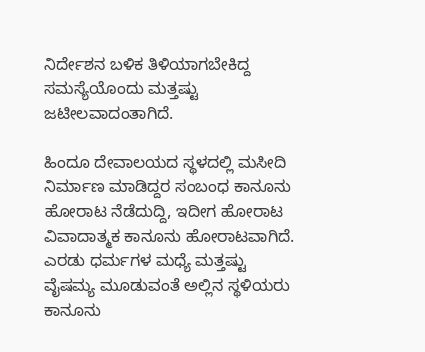ನಿರ್ದೇಶನ ಬಳಿಕ ತಿಳಿಯಾಗಬೇಕಿದ್ದ ಸಮಸ್ಯೆಯೊಂದು ಮತ್ತಷ್ಟು ಜಟೀಲವಾದಂತಾಗಿದೆ.

ಹಿಂದೂ ದೇವಾಲಯದ ಸ್ಥಳದಲ್ಲಿ ಮಸೀದಿ ನಿರ್ಮಾಣ ಮಾಡಿದ್ದರ ಸಂಬಂಧ ಕಾನೂನು ಹೋರಾಟ ನೆಡೆದುದ್ದಿ, ಇದೀಗ ಹೋರಾಟ ವಿವಾದಾತ್ಮಕ ಕಾನೂನು ಹೋರಾಟವಾಗಿದೆ. ಎರಡು ಧರ್ಮಗಳ ಮಧ್ಯೆ ಮತ್ತಷ್ಟು ವೈಷಮ್ಯ ಮೂಡುವಂತೆ ಅಲ್ಲಿನ ಸ್ಥಳಿಯರು ಕಾನೂನು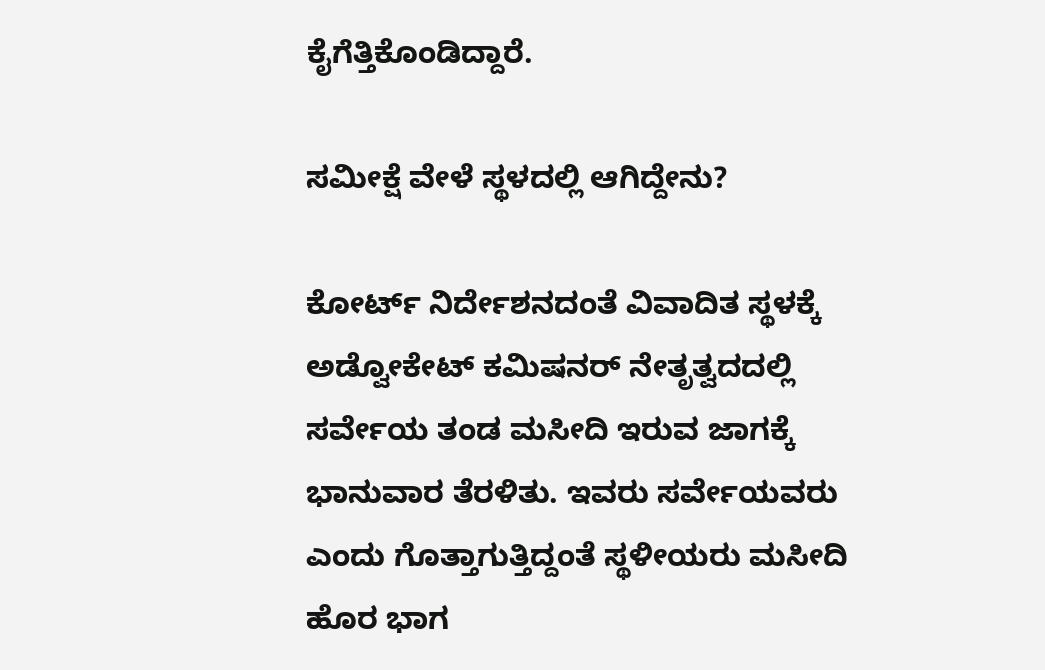ಕೈಗೆತ್ತಿಕೊಂಡಿದ್ದಾರೆ.

ಸಮೀಕ್ಷೆ ವೇಳೆ ಸ್ಥಳದಲ್ಲಿ ಆಗಿದ್ದೇನು?

ಕೋರ್ಟ್ ನಿರ್ದೇಶನದಂತೆ ವಿವಾದಿತ ಸ್ಥಳಕ್ಕೆ ಅಡ್ವೋಕೇಟ್ ಕಮಿಷನರ್ ನೇತೃತ್ವದದಲ್ಲಿ ಸರ್ವೇಯ ತಂಡ ಮಸೀದಿ ಇರುವ ಜಾಗಕ್ಕೆ ಭಾನುವಾರ ತೆರಳಿತು. ಇವರು ಸರ್ವೇಯವರು ಎಂದು ಗೊತ್ತಾಗುತ್ತಿದ್ದಂತೆ ಸ್ಥಳೀಯರು ಮಸೀದಿ ಹೊರ ಭಾಗ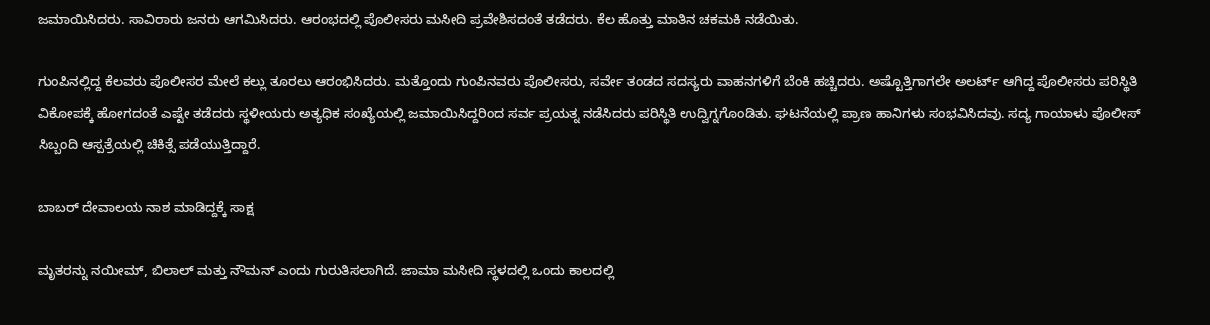ಜಮಾಯಿಸಿದರು. ಸಾವಿರಾರು ಜನರು ಆಗಮಿಸಿದರು. ಆರಂಭದಲ್ಲಿ ಪೊಲೀಸರು ಮಸೀದಿ ಪ್ರವೇಶಿಸದಂತೆ ತಡೆದರು. ಕೆಲ ಹೊತ್ತು ಮಾತಿನ ಚಕಮಕಿ ನಡೆಯಿತು.

ಗುಂಪಿನಲ್ಲಿದ್ದ ಕೆಲವರು ಪೊಲೀಸರ ಮೇಲೆ ಕಲ್ಲು ತೂರಲು ಆರಂಭಿಸಿದರು. ಮತ್ತೊಂದು ಗುಂಪಿನವರು ಪೊಲೀಸರು, ಸರ್ವೇ ತಂಡದ ಸದಸ್ಯರು ವಾಹನಗಳಿಗೆ ಬೆಂಕಿ ಹಚ್ಚಿದರು. ಅಷ್ಟೊತ್ತಿಗಾಗಲೇ ಅಲರ್ಟ್ ಆಗಿದ್ದ ಪೊಲೀಸರು ಪರಿಸ್ಥಿತಿ ವಿಕೋಪಕ್ಕೆ ಹೋಗದಂತೆ ಎಷ್ಟೇ ತಡೆದರು ಸ್ಥಳೀಯರು ಅತ್ಯಧಿಕ ಸಂಖ್ಯೆಯಲ್ಲಿ ಜಮಾಯಿಸಿದ್ದರಿಂದ ಸರ್ವ ಪ್ರಯತ್ನ ನಡೆಸಿದರು ಪರಿಸ್ಥಿತಿ ಉದ್ವಿಗ್ನಗೊಂಡಿತು. ಘಟನೆಯಲ್ಲಿ ಪ್ರಾಣ ಹಾನಿಗಳು ಸಂಭವಿಸಿದವು. ಸದ್ಯ ಗಾಯಾಳು ಪೊಲೀಸ್ ಸಿಬ್ಬಂದಿ ಆಸ್ಪತ್ರೆಯಲ್ಲಿ ಚಿಕಿತ್ಸೆ ಪಡೆಯುತ್ತಿದ್ದಾರೆ.

ಬಾಬರ್ ದೇವಾಲಯ ನಾಶ ಮಾಡಿದ್ದಕ್ಕೆ ಸಾಕ್ಷ

ಮೃತರನ್ನು ನಯೀಮ್, ಬಿಲಾಲ್ ಮತ್ತು ನೌಮನ್ ಎಂದು ಗುರುತಿಸಲಾಗಿದೆ. ಜಾಮಾ ಮಸೀದಿ ಸ್ಥಳದಲ್ಲಿ ಒಂದು ಕಾಲದಲ್ಲಿ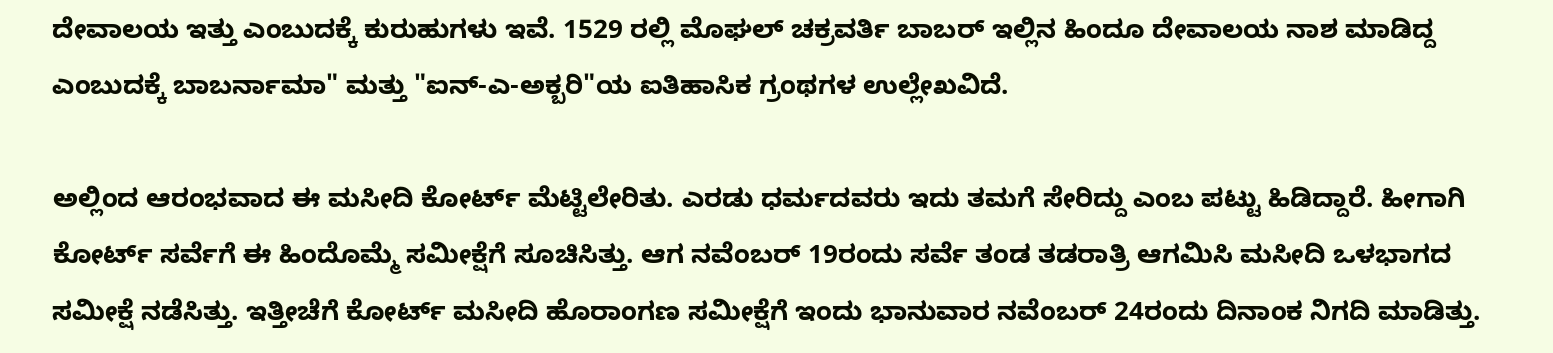ದೇವಾಲಯ ಇತ್ತು ಎಂಬುದಕ್ಕೆ ಕುರುಹುಗಳು ಇವೆ. 1529 ರಲ್ಲಿ ಮೊಘಲ್ ಚಕ್ರವರ್ತಿ ಬಾಬರ್ ಇಲ್ಲಿನ ಹಿಂದೂ ದೇವಾಲಯ ನಾಶ ಮಾಡಿದ್ದ ಎಂಬುದಕ್ಕೆ ಬಾಬರ್ನಾಮಾ" ಮತ್ತು "ಐನ್-ಎ-ಅಕ್ಬರಿ"ಯ ಐತಿಹಾಸಿಕ ಗ್ರಂಥಗಳ ಉಲ್ಲೇಖವಿದೆ.

ಅಲ್ಲಿಂದ ಆರಂಭವಾದ ಈ ಮಸೀದಿ ಕೋರ್ಟ್ ಮೆಟ್ಟಿಲೇರಿತು. ಎರಡು ಧರ್ಮದವರು ಇದು ತಮಗೆ ಸೇರಿದ್ದು ಎಂಬ ಪಟ್ಟು ಹಿಡಿದ್ದಾರೆ. ಹೀಗಾಗಿ ಕೋರ್ಟ್ ಸರ್ವೆಗೆ ಈ ಹಿಂದೊಮ್ಮೆ ಸಮೀಕ್ಷೆಗೆ ಸೂಚಿಸಿತ್ತು. ಆಗ ನವೆಂಬರ್ 19ರಂದು ಸರ್ವೆ ತಂಡ ತಡರಾತ್ರಿ ಆಗಮಿಸಿ ಮಸೀದಿ ಒಳಭಾಗದ ಸಮೀಕ್ಷೆ ನಡೆಸಿತ್ತು. ಇತ್ತೀಚೆಗೆ ಕೋರ್ಟ್ ಮಸೀದಿ ಹೊರಾಂಗಣ ಸಮೀಕ್ಷೆಗೆ ಇಂದು ಭಾನುವಾರ ನವೆಂಬರ್ 24ರಂದು ದಿನಾಂಕ ನಿಗದಿ ಮಾಡಿತ್ತು.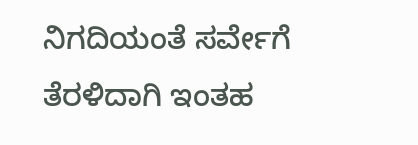ನಿಗದಿಯಂತೆ ಸರ್ವೇಗೆ ತೆರಳಿದಾಗಿ ಇಂತಹ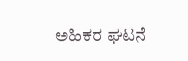ಅಹಿಕರ ಘಟನೆ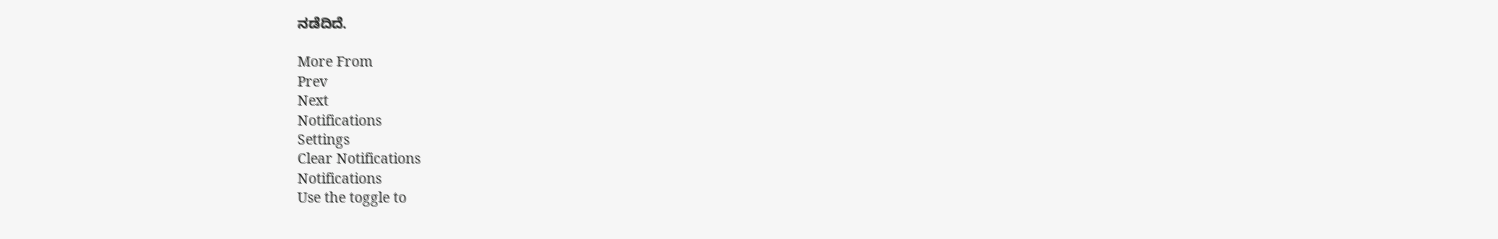ನಡೆದಿದೆ.

More From
Prev
Next
Notifications
Settings
Clear Notifications
Notifications
Use the toggle to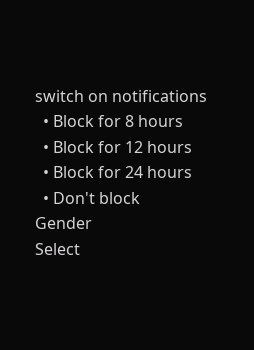switch on notifications
  • Block for 8 hours
  • Block for 12 hours
  • Block for 24 hours
  • Don't block
Gender
Select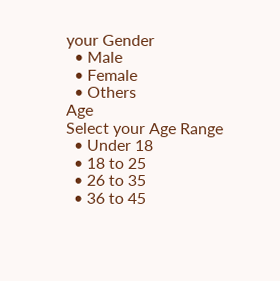your Gender
  • Male
  • Female
  • Others
Age
Select your Age Range
  • Under 18
  • 18 to 25
  • 26 to 35
  • 36 to 45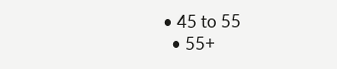• 45 to 55
  • 55+